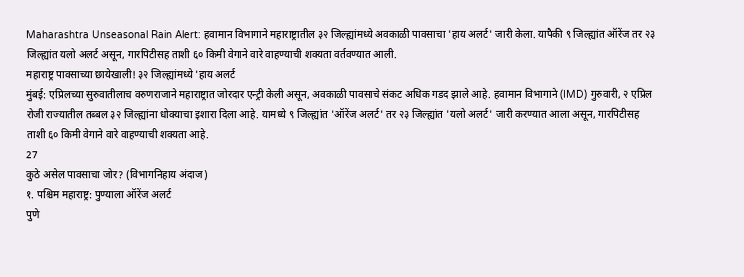Maharashtra Unseasonal Rain Alert: हवामान विभागाने महाराष्ट्रातील ३२ जिल्ह्यांमध्ये अवकाळी पावसाचा 'हाय अलर्ट' जारी केला. यापैकी ९ जिल्ह्यांत ऑरेंज तर २३ जिल्ह्यांत यलो अलर्ट असून, गारपिटीसह ताशी ६० किमी वेगाने वारे वाहण्याची शक्यता वर्तवण्यात आली.
महाराष्ट्र पावसाच्या छायेखाली! ३२ जिल्ह्यांमध्ये 'हाय अलर्ट
मुंबई: एप्रिलच्या सुरुवातीलाच वरुणराजाने महाराष्ट्रात जोरदार एन्ट्री केली असून, अवकाळी पावसाचे संकट अधिक गडद झाले आहे. हवामान विभागाने (IMD) गुरुवारी, २ एप्रिल रोजी राज्यातील तब्बल ३२ जिल्ह्यांना धोक्याचा इशारा दिला आहे. यामध्ये ९ जिल्ह्यांत 'ऑरेंज अलर्ट' तर २३ जिल्ह्यांत 'यलो अलर्ट' जारी करण्यात आला असून, गारपिटीसह ताशी ६० किमी वेगाने वारे वाहण्याची शक्यता आहे.
27
कुठे असेल पावसाचा जोर? (विभागनिहाय अंदाज)
१. पश्चिम महाराष्ट्र: पुण्याला ऑरेंज अलर्ट
पुणे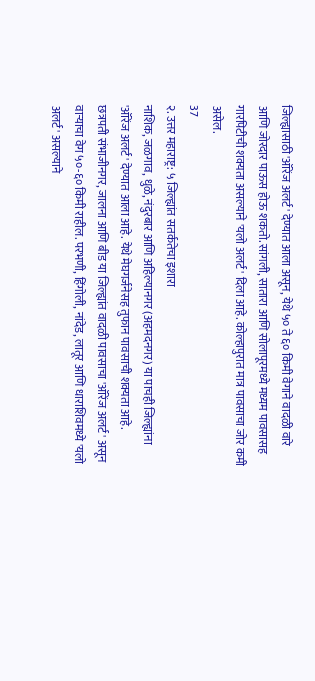जिल्ह्यासाठी 'ऑरेंज अलर्ट' देण्यात आला असून, येथे ५० ते ६० किमी वेगाने वादळी वारे आणि जोरदार पाऊस होऊ शकतो. सांगली, सातारा आणि सोलापूरमध्ये मध्यम पावसासह गारपिटीची शक्यता असल्याने 'यलो अलर्ट' दिला आहे. कोल्हापुरात मात्र पावसाचा जोर कमी असेल.
37
२. उत्तर महाराष्ट्र: ५ जिल्ह्यांत सतर्कतेचा इशारा
नाशिक, जळगाव, धुळे, नंदुरबार आणि अहिल्यानगर (अहमदनगर) या पाचही जिल्ह्यांना 'ऑरेंज अलर्ट' देण्यात आला आहे. येथे मेघगर्जनेसह तुफान पावसाची शक्यता आहे.
छत्रपती संभाजीनगर, जालना आणि बीड या जिल्ह्यांत वादळी पावसाचा 'ऑरेंज अलर्ट' असून वाऱ्याचा वेग ५०-६० किमी राहील. परभणी, हिंगोली, नांदेड, लातूर आणि धाराशिवमध्ये 'यलो अलर्ट' असल्याने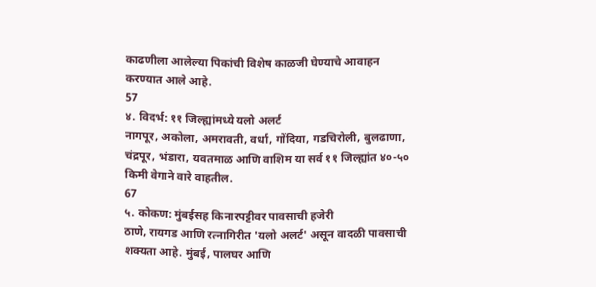काढणीला आलेल्या पिकांची विशेष काळजी घेण्याचे आवाहन करण्यात आले आहे.
57
४. विदर्भ: ११ जिल्ह्यांमध्ये यलो अलर्ट
नागपूर, अकोला, अमरावती, वर्धा, गोंदिया, गडचिरोली, बुलढाणा, चंद्रपूर, भंडारा, यवतमाळ आणि वाशिम या सर्व ११ जिल्ह्यांत ४०-५० किमी वेगाने वारे वाहतील.
67
५. कोकण: मुंबईसह किनारपट्टीवर पावसाची हजेरी
ठाणे, रायगड आणि रत्नागिरीत 'यलो अलर्ट' असून वादळी पावसाची शक्यता आहे. मुंबई, पालघर आणि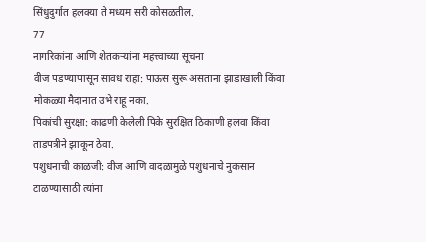सिंधुदुर्गात हलक्या ते मध्यम सरी कोसळतील.
77
नागरिकांना आणि शेतकऱ्यांना महत्त्वाच्या सूचना
वीज पडण्यापासून सावध राहा: पाऊस सुरू असताना झाडाखाली किंवा मोकळ्या मैदानात उभे राहू नका.
पिकांची सुरक्षा: काढणी केलेली पिके सुरक्षित ठिकाणी हलवा किंवा ताडपत्रीने झाकून ठेवा.
पशुधनाची काळजी: वीज आणि वादळामुळे पशुधनाचे नुकसान टाळण्यासाठी त्यांना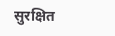सुरक्षित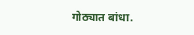गोठ्यात बांधा.